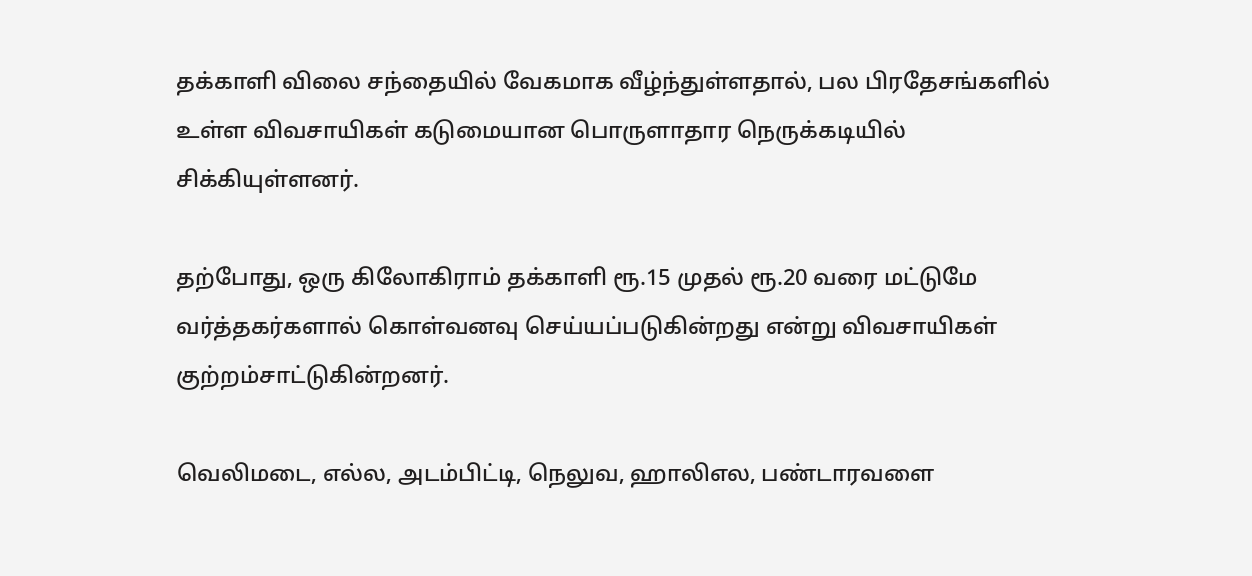தக்காளி விலை சந்தையில் வேகமாக வீழ்ந்துள்ளதால், பல பிரதேசங்களில் உள்ள விவசாயிகள் கடுமையான பொருளாதார நெருக்கடியில் சிக்கியுள்ளனர்.

தற்போது, ஒரு கிலோகிராம் தக்காளி ரூ.15 முதல் ரூ.20 வரை மட்டுமே வர்த்தகர்களால் கொள்வனவு செய்யப்படுகின்றது என்று விவசாயிகள் குற்றம்சாட்டுகின்றனர்.

வெலிமடை, எல்ல, அடம்பிட்டி, நெலுவ, ஹாலிஎல, பண்டாரவளை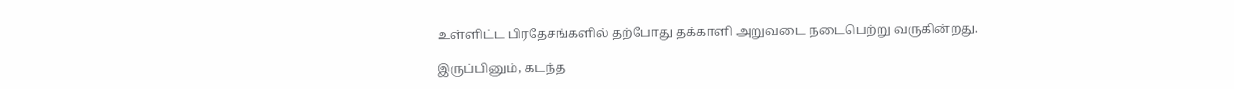உள்ளிட்ட பிரதேசங்களில் தற்போது தக்காளி அறுவடை நடைபெற்று வருகின்றது.

இருப்பினும், கடந்த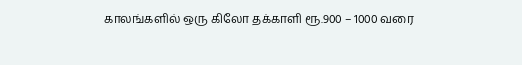காலங்களில் ஒரு கிலோ தக்காளி ரூ.900 – 1000 வரை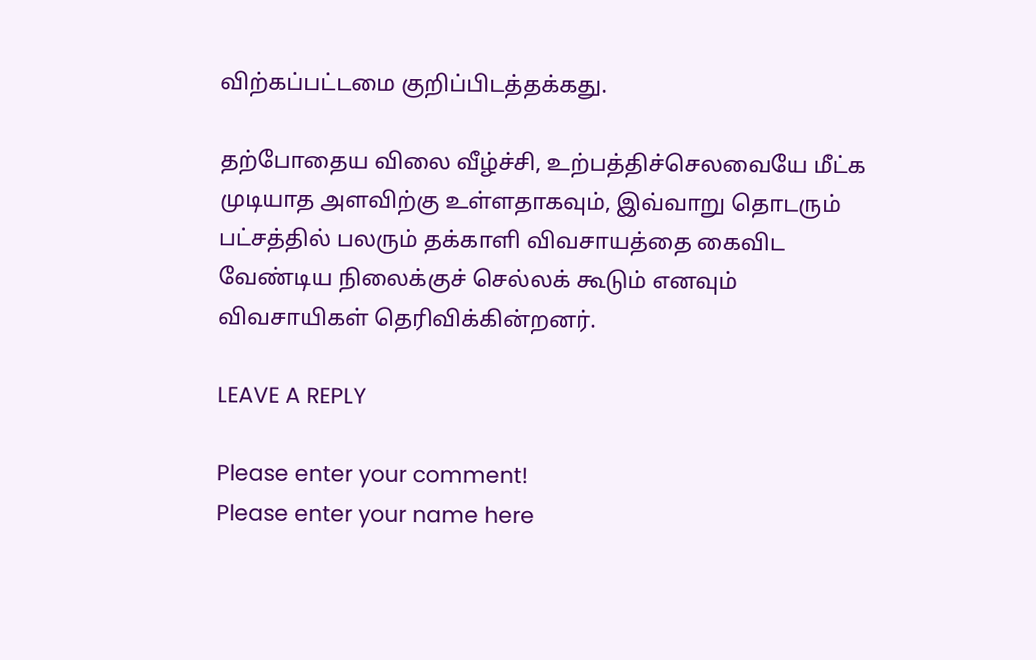விற்கப்பட்டமை குறிப்பிடத்தக்கது.

தற்போதைய விலை வீழ்ச்சி, உற்பத்திச்செலவையே மீட்க முடியாத அளவிற்கு உள்ளதாகவும், இவ்வாறு தொடரும் பட்சத்தில் பலரும் தக்காளி விவசாயத்தை கைவிட வேண்டிய நிலைக்குச் செல்லக் கூடும் எனவும் விவசாயிகள் தெரிவிக்கின்றனர்.

LEAVE A REPLY

Please enter your comment!
Please enter your name here